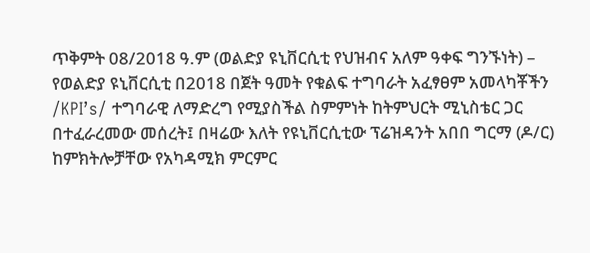ጥቅምት 08/2018 ዓ.ም (ወልድያ ዩኒቨርሲቲ የህዝብና አለም ዓቀፍ ግንኙነት) –
የወልድያ ዩኒቨርሲቲ በ2018 በጀት ዓመት የቁልፍ ተግባራት አፈፃፀም አመላካቾችን /KPI’s/ ተግባራዊ ለማድረግ የሚያስችል ስምምነት ከትምህርት ሚኒስቴር ጋር በተፈራረመው መሰረት፤ በዛሬው እለት የዩኒቨርሲቲው ፕሬዝዳንት አበበ ግርማ (ዶ/ር) ከምክትሎቻቸው የአካዳሚክ ምርምር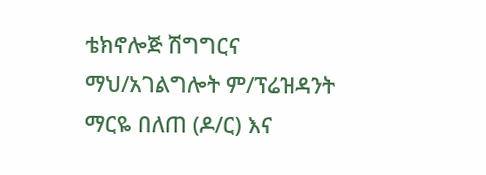ቴክኖሎጅ ሽግግርና ማህ/አገልግሎት ም/ፕሬዝዳንት ማርዬ በለጠ (ዶ/ር) እና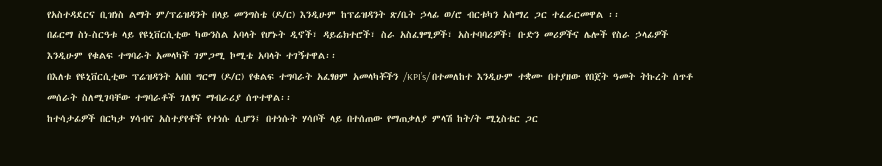የአስተዳደርና ቢዝነስ ልማት ም/ፕሬዝዳንት በላይ መንግስቴ (ዶ/ር) እንዲሁም ከፕሬዝዳንት ጽ/ቤት ኃላፊ ወ/ሮ ብርቱካን አስማረ ጋር ተፈራርመዋል ፡፡
በፊርማ ስነ-ስርዓቱ ላይ የዩኒቨርሲቲው ካውንስል አባላት የሆኑት ዲኖች፣ ዳይሬክተሮች፣ ስራ አስፈፃሚዎች፣ አስተባባሪዎች፣ ቡድን መሪዎችና ሌሎች የስራ ኃላፊዎች እንዲሁም የቁልፍ ተግባራት አመላካች ገምጋሚ ኮሚቴ አባላት ተገኝተዋል፡፡
በእለቱ የዩኒቨርሲቲው ፕሬዝዳንት አበበ ግርማ (ዶ/ር) የቁልፍ ተግባራት አፈፃፀም አመላካቾችን /KPI’s/ በተመለከተ እንዲሁም ተቋሙ በተያዘው የበጀት ዓመት ትኩረት ሰጥቶ መሰራት ስለሚገባቸው ተግባራቶች ገለፃና ማብራሪያ ሰጥተዋል፡፡
ከተሳታፊዎች በርካታ ሃሳብና አስተያየቶች የተነሱ ሲሆን፤ በተነሱት ሃሳቦች ላይ በተሰጠው የማጠቃለያ ምላሽ ከት/ት ሚኒስቴር ጋር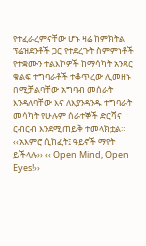የተፈራረምናቸው ሆኑ ዛሬ ከምክትል ፕሬዝደንቶች ጋር የተደረጉት ስምምነቶች የተቋሙን ተልእኮዎች ከማሳካት አንጻር ቁልፍ ተግባራቶች ተቆጥረው ሊመዘኑ በሚቻልባቸው አግባብ መሰራት እንዳለባቸው እና ለእያንዳንዱ ተግባራት መሳካት የሁሉም ሰራተኞች ድርሻና ርብርብ እንደሚጠይቅ ተመላክቷል።
‹‹አእምሮ ሲከፈት፤ ዓይኖች ማየት ይችላሉ›› ‹‹ Open Mind, Open Eyes!››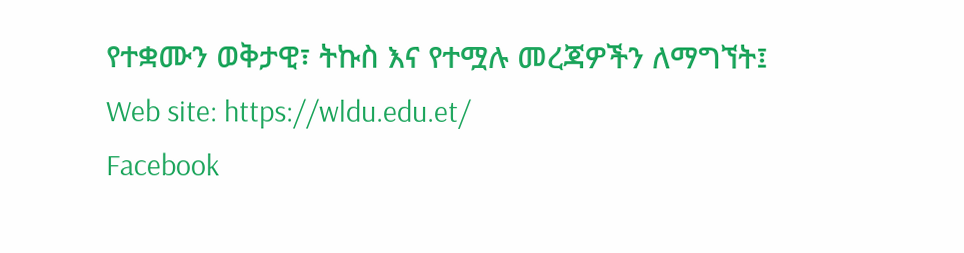የተቋሙን ወቅታዊ፣ ትኩስ እና የተሟሉ መረጃዎችን ለማግኘት፤
Web site: https://wldu.edu.et/
Facebook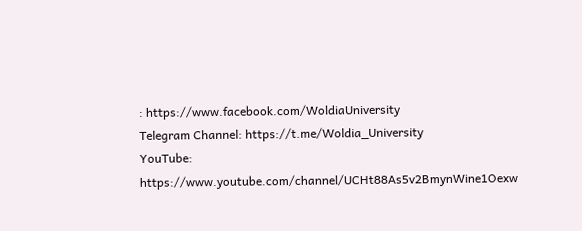: https://www.facebook.com/WoldiaUniversity
Telegram Channel: https://t.me/Woldia_University
YouTube: https://www.youtube.com/channel/UCHt88As5v2BmynWine1Oexw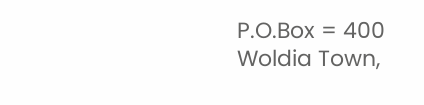P.O.Box = 400
Woldia Town,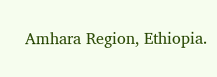Amhara Region, Ethiopia.